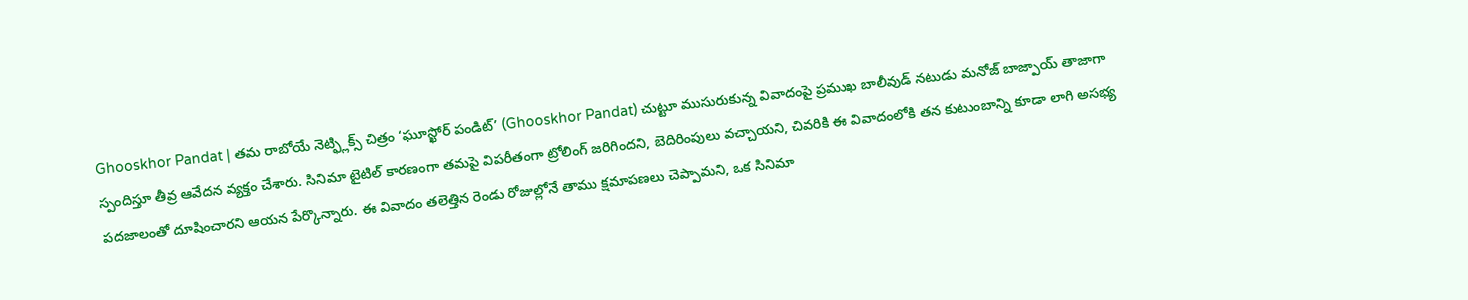Ghooskhor Pandat | తమ రాబోయే నెట్ఫ్లిక్స్ చిత్రం ‘ఘూస్ఖోర్ పండిట్’ (Ghooskhor Pandat) చుట్టూ ముసురుకున్న వివాదంపై ప్రముఖ బాలీవుడ్ నటుడు మనోజ్ బాజ్పాయ్ తాజాగా స్పందిస్తూ తీవ్ర ఆవేదన వ్యక్తం చేశారు. సినిమా టైటిల్ కారణంగా తమపై విపరీతంగా ట్రోలింగ్ జరిగిందని, బెదిరింపులు వచ్చాయని, చివరికి ఈ వివాదంలోకి తన కుటుంబాన్ని కూడా లాగి అసభ్య పదజాలంతో దూషించారని ఆయన పేర్కొన్నారు. ఈ వివాదం తలెత్తిన రెండు రోజుల్లోనే తాము క్షమాపణలు చెప్పామని, ఒక సినిమా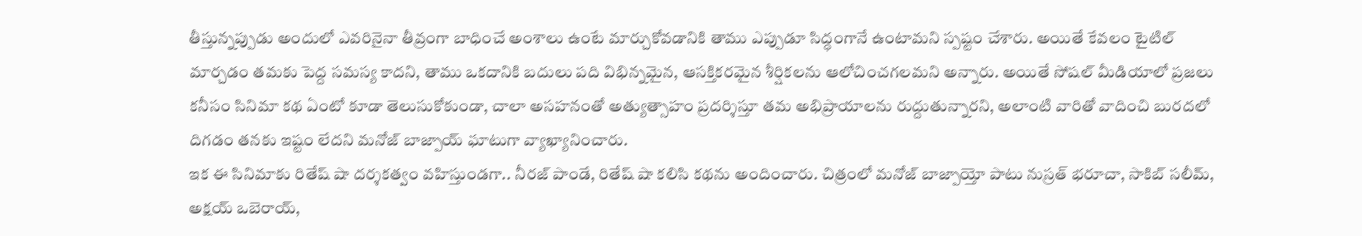తీస్తున్నప్పుడు అందులో ఎవరినైనా తీవ్రంగా బాధించే అంశాలు ఉంటే మార్చుకోవడానికి తాము ఎప్పుడూ సిద్ధంగానే ఉంటామని స్పష్టం చేశారు. అయితే కేవలం టైటిల్ మార్చడం తమకు పెద్ద సమస్య కాదని, తాము ఒకదానికి బదులు పది విభిన్నమైన, ఆసక్తికరమైన శీర్షికలను ఆలోచించగలమని అన్నారు. అయితే సోషల్ మీడియాలో ప్రజలు కనీసం సినిమా కథ ఏంటో కూడా తెలుసుకోకుండా, చాలా అసహనంతో అత్యుత్సాహం ప్రదర్శిస్తూ తమ అభిప్రాయాలను రుద్దుతున్నారని, అలాంటి వారితో వాదించి బురదలో దిగడం తనకు ఇష్టం లేదని మనోజ్ బాజ్పాయ్ ఘాటుగా వ్యాఖ్యానించారు.
ఇక ఈ సినిమాకు రితేష్ షా దర్శకత్వం వహిస్తుండగా.. నీరజ్ పాండే, రితేష్ షా కలిసి కథను అందించారు. చిత్రంలో మనోజ్ బాజ్పాయ్తో పాటు నుస్రత్ భరూచా, సాకిబ్ సలీమ్, అక్షయ్ ఒబెరాయ్,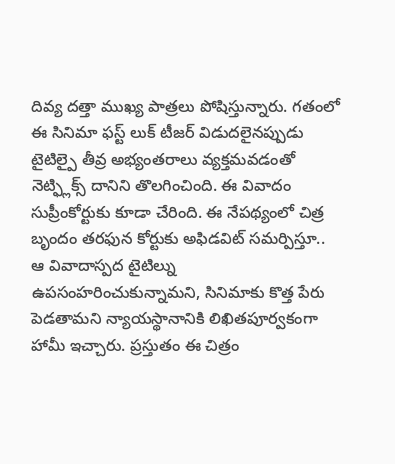దివ్య దత్తా ముఖ్య పాత్రలు పోషిస్తున్నారు. గతంలో ఈ సినిమా ఫస్ట్ లుక్ టీజర్ విడుదలైనప్పుడు టైటిల్పై తీవ్ర అభ్యంతరాలు వ్యక్తమవడంతో నెట్ఫ్లిక్స్ దానిని తొలగించింది. ఈ వివాదం సుప్రీంకోర్టుకు కూడా చేరింది. ఈ నేపథ్యంలో చిత్ర బృందం తరఫున కోర్టుకు అఫిడవిట్ సమర్పిస్తూ.. ఆ వివాదాస్పద టైటిల్ను ఉపసంహరించుకున్నామని, సినిమాకు కొత్త పేరు పెడతామని న్యాయస్థానానికి లిఖితపూర్వకంగా హామీ ఇచ్చారు. ప్రస్తుతం ఈ చిత్రం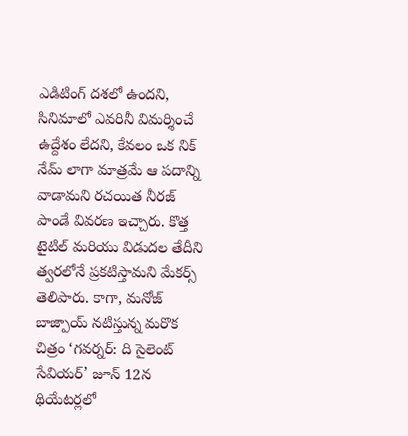ఎడిటింగ్ దశలో ఉందని, సినిమాలో ఎవరినీ విమర్శించే ఉద్దేశం లేదని, కేవలం ఒక నిక్ నేమ్ లాగా మాత్రమే ఆ పదాన్ని వాడామని రచయిత నీరజ్ పాండే వివరణ ఇచ్చారు. కొత్త టైటిల్ మరియు విడుదల తేదీని త్వరలోనే ప్రకటిస్తామని మేకర్స్ తెలిపారు. కాగా, మనోజ్ బాజ్పాయ్ నటిస్తున్న మరొక చిత్రం ‘గవర్నర్: ది సైలెంట్ సేవియర్’ జూన్ 12న థియేటర్లలో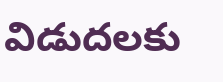విడుదలకు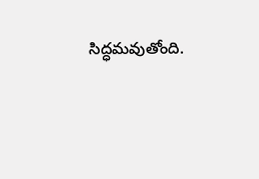సిద్ధమవుతోంది.